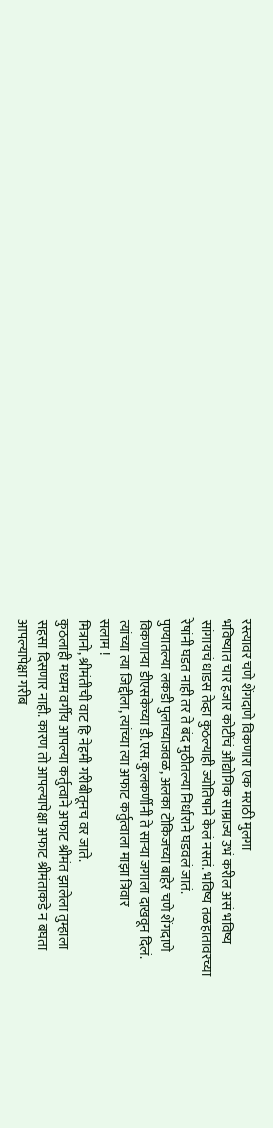रस्त्यावर चणे शेंगदाणे विकणारा एक मराठी मुलगा
भविष्यात चार हजार कोटींचं औद्योगिक साम्राज्य उभं करील असं भविष्य
सांगायचं धाडस तेव्हा कुठल्याही ज्योतिषाने केलं नसतं. भविष्य तळहातावरच्या
रेषांनी घडत नाही तर ते बंद मुठीतल्या निर्धाराने घडवलं जातं.
पुण्यातल्या लकडी पुलाच्याजवळ, अलका टोकिजच्या बाहेर चणे शेंगदाणे
विकणाऱ्या डीएसकेच्या डी.एस.कुलकर्णीनी ते साऱ्या जगाला दाखवून दिलं.
त्यांच्या त्या जिद्दीला, त्यांच्या त्या अफाट कर्तुत्वाला माझा त्रिवार
सलाम !
मित्रानो, श्रीमंतीची वाट हि नेहमी गरीबीतूनच वर जाते.
कुठलाही मध्यम वर्गीय आपल्या कर्तुत्वाने अफाट श्रीमंत झालेला तुम्हाला
सहसा दिसणार नाही. कारण तो आपल्यापेक्षा अफाट श्रीमंताकडे न बघता
आपल्यापेक्षा गरीब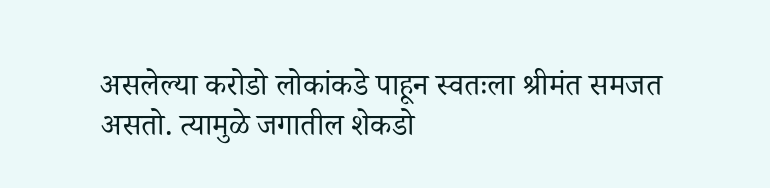असलेल्या करोडो लोकांकडे पाहून स्वतःला श्रीमंत समजत
असतो. त्यामुळे जगातील शेकडो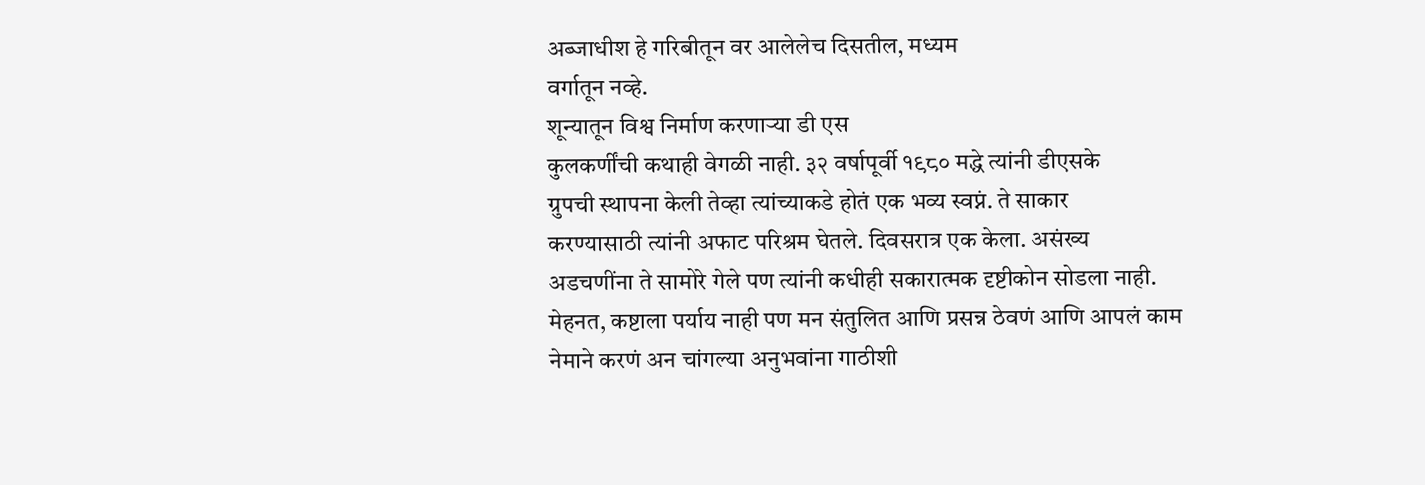अब्जाधीश हे गरिबीतून वर आलेलेच दिसतील, मध्यम
वर्गातून नव्हे.
शून्यातून विश्व निर्माण करणाऱ्या डी एस
कुलकर्णींची कथाही वेगळी नाही. ३२ वर्षापूर्वी १९८० मद्धे त्यांनी डीएसके
ग्रुपची स्थापना केली तेव्हा त्यांच्याकडे होतं एक भव्य स्वप्नं. ते साकार
करण्यासाठी त्यांनी अफाट परिश्रम घेतले. दिवसरात्र एक केला. असंख्य
अडचणींना ते सामोरे गेले पण त्यांनी कधीही सकारात्मक दृष्टीकोन सोडला नाही.
मेहनत, कष्टाला पर्याय नाही पण मन संतुलित आणि प्रसन्न ठेवणं आणि आपलं काम
नेमाने करणं अन चांगल्या अनुभवांना गाठीशी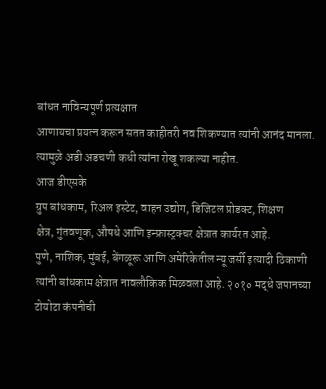बांधत नाविन्यपूर्ण प्रत्यक्षात
आणायचा प्रयत्न करून सतत काहीतरी नव शिकण्यात त्यांनी आनंद मानला.
त्यामुळे अडी अडचणी कधी त्यांना रोखू शकल्या नाहीत.
आज डीएसके
ग्रुप बांधकाम, रिअल इस्टेट, वाहन उद्योग, डिजिटल प्रोडक्ट, शिक्षण
क्षेत्र, गुंतवणूक, औषधे आणि इन्फ्रास्ट्रक्चर क्षेत्रात कार्यरत आहे.
पुणे, नाशिक, मुंबई, बेंगळूरू आणि अमेरिकेतील न्यू जर्सी इत्यादी ठिकाणी
त्यांनी बांधकाम क्षेत्रात नावलौकिक मिळवला आहे. २०१० मद्धे जपानच्या
टोयोटा कंपनीची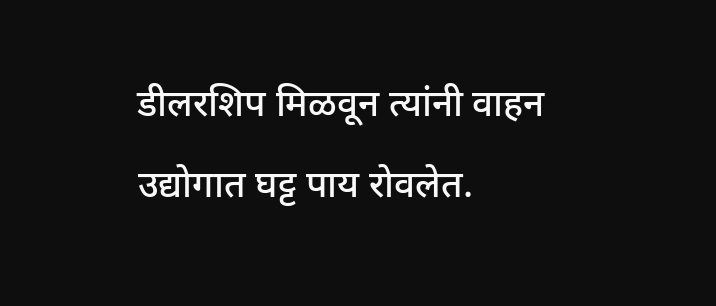डीलरशिप मिळवून त्यांनी वाहन उद्योगात घट्ट पाय रोवलेत.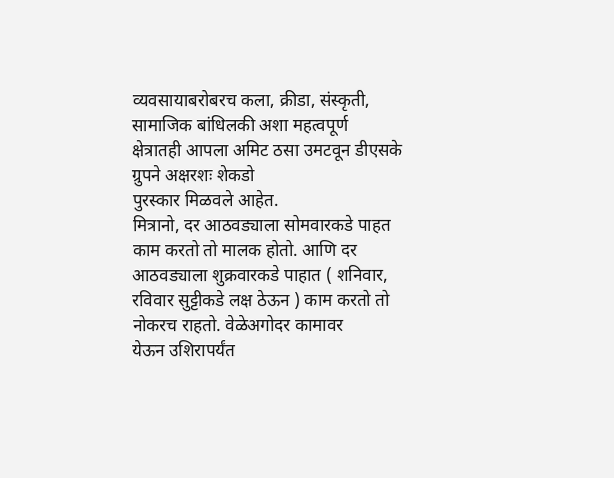व्यवसायाबरोबरच कला, क्रीडा, संस्कृती, सामाजिक बांधिलकी अशा महत्वपूर्ण
क्षेत्रातही आपला अमिट ठसा उमटवून डीएसके ग्रुपने अक्षरशः शेकडो
पुरस्कार मिळवले आहेत.
मित्रानो, दर आठवड्याला सोमवारकडे पाहत
काम करतो तो मालक होतो. आणि दर आठवड्याला शुक्रवारकडे पाहात ( शनिवार,
रविवार सुट्टीकडे लक्ष ठेऊन ) काम करतो तो नोकरच राहतो. वेळेअगोदर कामावर
येऊन उशिरापर्यंत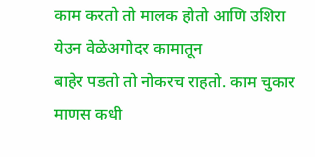काम करतो तो मालक होतो आणि उशिरा येउन वेळेअगोदर कामातून
बाहेर पडतो तो नोकरच राहतो. काम चुकार माणस कधी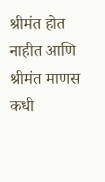श्रीमंत होत नाहीत आणि
श्रीमंत माणस कधी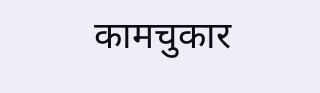कामचुकार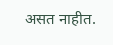असत नाहीत.